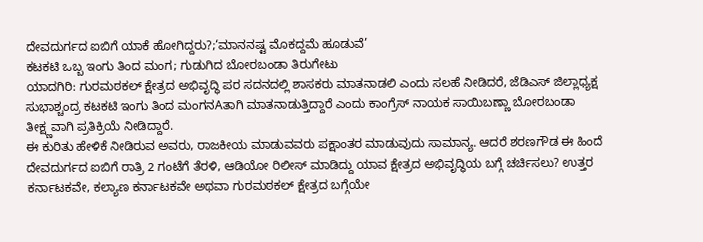ದೇವದುರ್ಗದ ಐಬಿಗೆ ಯಾಕೆ ಹೋಗಿದ್ದರು?;‘ಮಾನನಷ್ಟ ಮೊಕದ್ದಮೆ ಹೂಡುವೆ’
ಕಟಕಟಿ ಒಬ್ಬ ಇಂಗು ತಿಂದ ಮಂಗ; ಗುಡುಗಿದ ಬೋರಬಂಡಾ ತಿರುಗೇಟು
ಯಾದಗಿರಿ: ಗುರಮಠಕಲ್ ಕ್ಷೇತ್ರದ ಅಭಿವೃದ್ಧಿ ಪರ ಸದನದಲ್ಲಿ ಶಾಸಕರು ಮಾತನಾಡಲಿ ಎಂದು ಸಲಹೆ ನೀಡಿದರೆ, ಜೆಡಿಎಸ್ ಜಿಲ್ಲಾಧ್ಯಕ್ಷ ಸುಭಾಶ್ಚಂದ್ರ ಕಟಕಟಿ ಇಂಗು ತಿಂದ ಮಂಗನAತಾಗಿ ಮಾತನಾಡುತ್ತಿದ್ದಾರೆ ಎಂದು ಕಾಂಗ್ರೆಸ್ ನಾಯಕ ಸಾಯಿಬಣ್ಣಾ ಬೋರಬಂಡಾ ತೀಕ್ಷ್ಣವಾಗಿ ಪ್ರತಿಕ್ರಿಯೆ ನೀಡಿದ್ದಾರೆ.
ಈ ಕುರಿತು ಹೇಳಿಕೆ ನೀಡಿರುವ ಅವರು, ರಾಜಕೀಯ ಮಾಡುವವರು ಪಕ್ಷಾಂತರ ಮಾಡುವುದು ಸಾಮಾನ್ಯ. ಆದರೆ ಶರಣಗೌಡ ಈ ಹಿಂದೆ ದೇವದುರ್ಗದ ಐಬಿಗೆ ರಾತ್ರಿ 2 ಗಂಟೆಗೆ ತೆರಳಿ, ಆಡಿಯೋ ರಿಲೀಸ್ ಮಾಡಿದ್ದು ಯಾವ ಕ್ಷೇತ್ರದ ಅಭಿವೃದ್ಧಿಯ ಬಗ್ಗೆ ಚರ್ಚಿಸಲು? ಉತ್ತರ ಕರ್ನಾಟಕವೇ, ಕಲ್ಯಾಣ ಕರ್ನಾಟಕವೇ ಅಥವಾ ಗುರಮಠಕಲ್ ಕ್ಷೇತ್ರದ ಬಗ್ಗೆಯೇ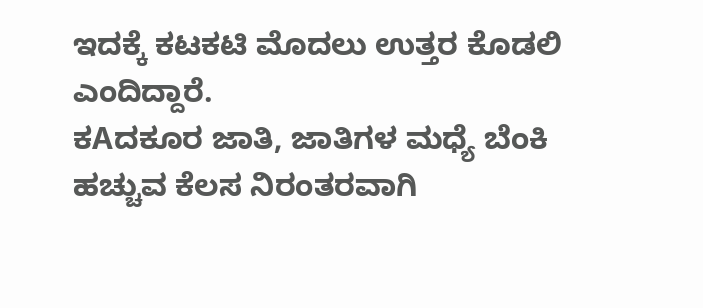ಇದಕ್ಕೆ ಕಟಕಟಿ ಮೊದಲು ಉತ್ತರ ಕೊಡಲಿ ಎಂದಿದ್ದಾರೆ.
ಕAದಕೂರ ಜಾತಿ, ಜಾತಿಗಳ ಮಧ್ಯೆ ಬೆಂಕಿ ಹಚ್ಚುವ ಕೆಲಸ ನಿರಂತರವಾಗಿ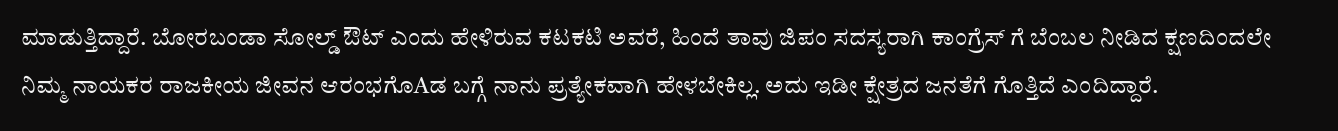ಮಾಡುತ್ತಿದ್ದಾರೆ. ಬೋರಬಂಡಾ ಸೋಲ್ಡ್ ಔಟ್ ಎಂದು ಹೇಳಿರುವ ಕಟಕಟಿ ಅವರೆ, ಹಿಂದೆ ತಾವು ಜಿಪಂ ಸದಸ್ಯರಾಗಿ ಕಾಂಗ್ರೆಸ್ ಗೆ ಬೆಂಬಲ ನೀಡಿದ ಕ್ಷಣದಿಂದಲೇ ನಿಮ್ಮ ನಾಯಕರ ರಾಜಕೀಯ ಜೀವನ ಆರಂಭಗೊAಡ ಬಗ್ಗೆ ನಾನು ಪ್ರತ್ಯೇಕವಾಗಿ ಹೇಳಬೇಕಿಲ್ಲ. ಅದು ಇಡೀ ಕ್ಷೇತ್ರದ ಜನತೆಗೆ ಗೊತ್ತಿದೆ ಎಂದಿದ್ದಾರೆ.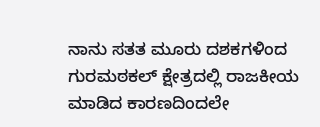ನಾನು ಸತತ ಮೂರು ದಶಕಗಳಿಂದ ಗುರಮಠಕಲ್ ಕ್ಷೇತ್ರದಲ್ಲಿ ರಾಜಕೀಯ ಮಾಡಿದ ಕಾರಣದಿಂದಲೇ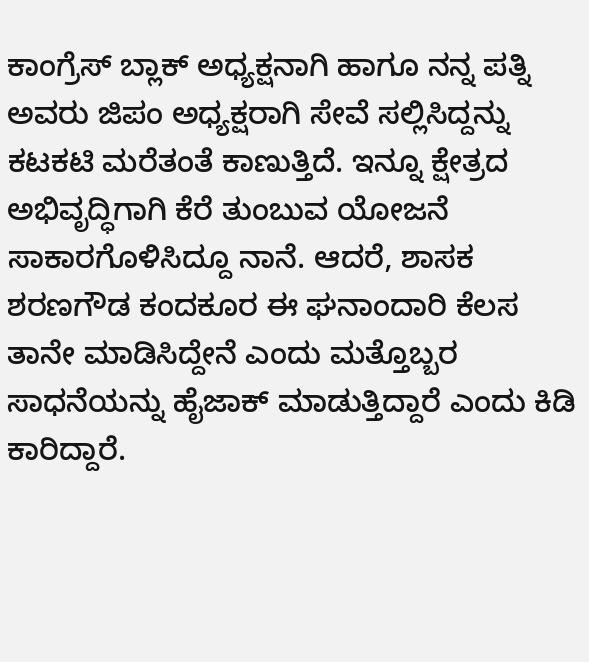ಕಾಂಗ್ರೆಸ್ ಬ್ಲಾಕ್ ಅಧ್ಯಕ್ಷನಾಗಿ ಹಾಗೂ ನನ್ನ ಪತ್ನಿ ಅವರು ಜಿಪಂ ಅಧ್ಯಕ್ಷರಾಗಿ ಸೇವೆ ಸಲ್ಲಿಸಿದ್ದನ್ನು ಕಟಕಟಿ ಮರೆತಂತೆ ಕಾಣುತ್ತಿದೆ. ಇನ್ನೂ ಕ್ಷೇತ್ರದ ಅಭಿವೃದ್ಧಿಗಾಗಿ ಕೆರೆ ತುಂಬುವ ಯೋಜನೆ ಸಾಕಾರಗೊಳಿಸಿದ್ದೂ ನಾನೆ. ಆದರೆ, ಶಾಸಕ ಶರಣಗೌಡ ಕಂದಕೂರ ಈ ಘನಾಂದಾರಿ ಕೆಲಸ ತಾನೇ ಮಾಡಿಸಿದ್ದೇನೆ ಎಂದು ಮತ್ತೊಬ್ಬರ ಸಾಧನೆಯನ್ನು ಹೈಜಾಕ್ ಮಾಡುತ್ತಿದ್ದಾರೆ ಎಂದು ಕಿಡಿ ಕಾರಿದ್ದಾರೆ.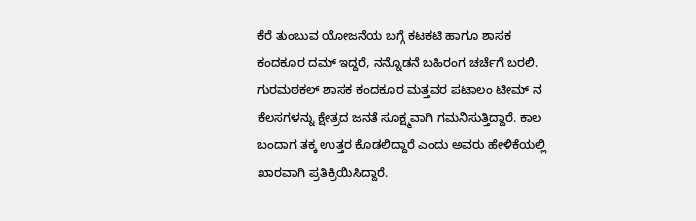ಕೆರೆ ತುಂಬುವ ಯೋಜನೆಯ ಬಗ್ಗೆ ಕಟಕಟಿ ಹಾಗೂ ಶಾಸಕ ಕಂದಕೂರ ದಮ್ ಇದ್ದರೆ, ನನ್ನೊಡನೆ ಬಹಿರಂಗ ಚರ್ಚೆಗೆ ಬರಲಿ. ಗುರಮಠಕಲ್ ಶಾಸಕ ಕಂದಕೂರ ಮತ್ತವರ ಪಟಾಲಂ ಟೀಮ್ ನ ಕೆಲಸಗಳನ್ನು ಕ್ಷೇತ್ರದ ಜನತೆ ಸೂಕ್ಷ್ಮವಾಗಿ ಗಮನಿಸುತ್ತಿದ್ದಾರೆ. ಕಾಲ ಬಂದಾಗ ತಕ್ಕ ಉತ್ತರ ಕೊಡಲಿದ್ದಾರೆ ಎಂದು ಅವರು ಹೇಳಿಕೆಯಲ್ಲಿ ಖಾರವಾಗಿ ಪ್ರತಿಕ್ರಿಯಿಸಿದ್ದಾರೆ.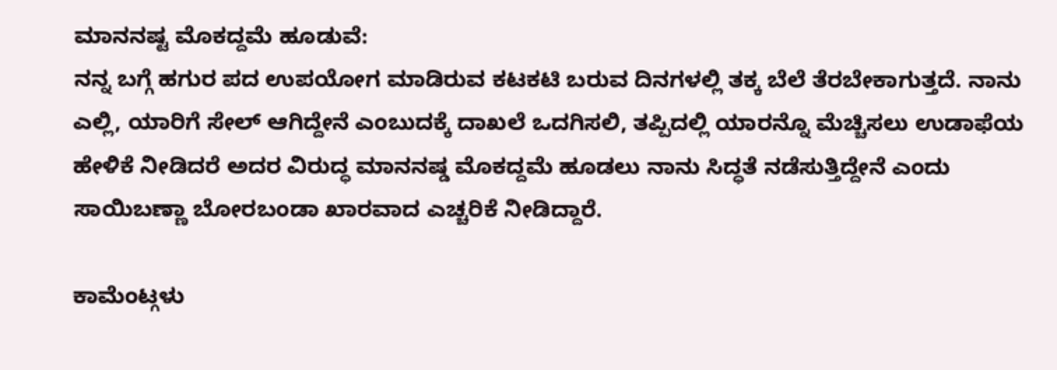ಮಾನನಷ್ಟ ಮೊಕದ್ದಮೆ ಹೂಡುವೆ:
ನನ್ನ ಬಗ್ಗೆ ಹಗುರ ಪದ ಉಪಯೋಗ ಮಾಡಿರುವ ಕಟಕಟಿ ಬರುವ ದಿನಗಳಲ್ಲಿ ತಕ್ಕ ಬೆಲೆ ತೆರಬೇಕಾಗುತ್ತದೆ. ನಾನು ಎಲ್ಲಿ, ಯಾರಿಗೆ ಸೇಲ್ ಆಗಿದ್ದೇನೆ ಎಂಬುದಕ್ಕೆ ದಾಖಲೆ ಒದಗಿಸಲಿ, ತಪ್ಪಿದಲ್ಲಿ ಯಾರನ್ನೊ ಮೆಚ್ಚಿಸಲು ಉಡಾಫೆಯ ಹೇಳಿಕೆ ನೀಡಿದರೆ ಅದರ ವಿರುದ್ಧ ಮಾನನಷ್ಡ ಮೊಕದ್ದಮೆ ಹೂಡಲು ನಾನು ಸಿದ್ಧತೆ ನಡೆಸುತ್ತಿದ್ದೇನೆ ಎಂದು ಸಾಯಿಬಣ್ಣಾ ಬೋರಬಂಡಾ ಖಾರವಾದ ಎಚ್ಚರಿಕೆ ನೀಡಿದ್ದಾರೆ.

ಕಾಮೆಂಟ್ಗಳು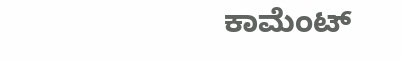ಕಾಮೆಂಟ್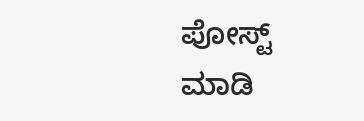ಪೋಸ್ಟ್ ಮಾಡಿ